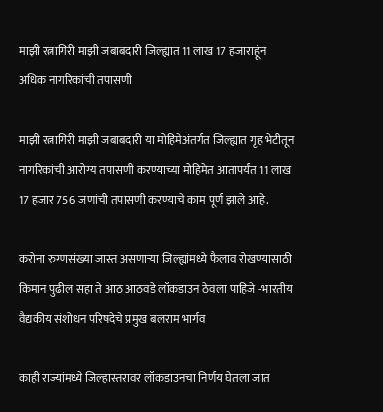माझी रत्नागिरी माझी जबाबदारी जिल्ह्यात 11 लाख 17 हजाराहूंन अधिक नागरिकांची तपासणी

माझी रत्नागिरी माझी जबाबदारी या मोहिमेअंतर्गत जिल्ह्यात गृह भेटीतून नागरिकांची आरोग्य तपासणी करण्याच्या मोहिमेत आतापर्यंत 11 लाख 17 हजार 756 जणांची तपासणी करण्याचे काम पूर्ण झाले आहे.

करोना रुग्णसंख्या जास्त असणाऱ्या जिल्ह्यांमध्ये फैलाव रोखण्यासाठी किमान पुढील सहा ते आठ आठवडे लॉकडाउन ठेवला पाहिजे -भारतीय वैद्यकीय संशोधन परिषदेचे प्रमुख बलराम भार्गव

काही राज्यांमध्ये जिल्हास्तरावर लॉकडाउनचा निर्णय घेतला जात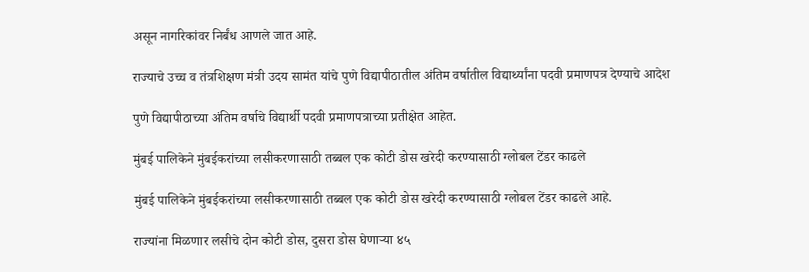असून नागरिकांवर निर्बंध आणले जात आहे.

राज्याचे उच्च व तंत्रशिक्षण मंत्री उदय सामंत यांचे पुणे विद्यापीठातील अंतिम वर्षातील विद्यार्थ्यांना पदवी प्रमाणपत्र देण्याचे आदेश

पुणे विद्यापीठाच्या अंतिम वर्षाचे विद्यार्थी पदवी प्रमाणपत्राच्या प्रतीक्षेत आहेत.

मुंबई पालिकेने मुंबईकरांच्या लसीकरणासाठी तब्बल एक कोटी डोस खरेदी करण्यासाठी ग्लोबल टेंडर काढले

मुंबई पालिकेने मुंबईकरांच्या लसीकरणासाठी तब्बल एक कोटी डोस खरेदी करण्यासाठी ग्लोबल टेंडर काढले आहे.

राज्यांना मिळणार लसीचे दोन कोटी डोस, दुसरा डोस घेणाऱ्या ४५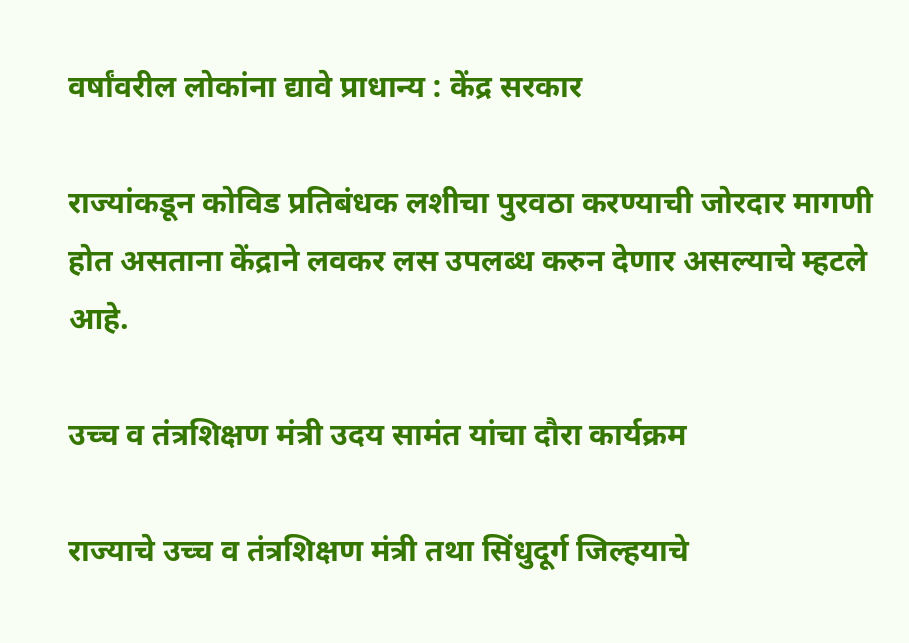वर्षांवरील लोकांना द्यावे प्राधान्य : केंद्र सरकार

राज्यांकडून कोविड प्रतिबंधक लशीचा पुरवठा करण्याची जोरदार मागणी होत असताना केंद्राने लवकर लस उपलब्ध करुन देणार असल्याचे म्हटले आहे.

उच्च व तंत्रशिक्षण मंत्री उदय सामंत यांचा दौरा कार्यक्रम

राज्याचे उच्च व तंत्रशिक्षण मंत्री तथा सिंधुदूर्ग जिल्हयाचे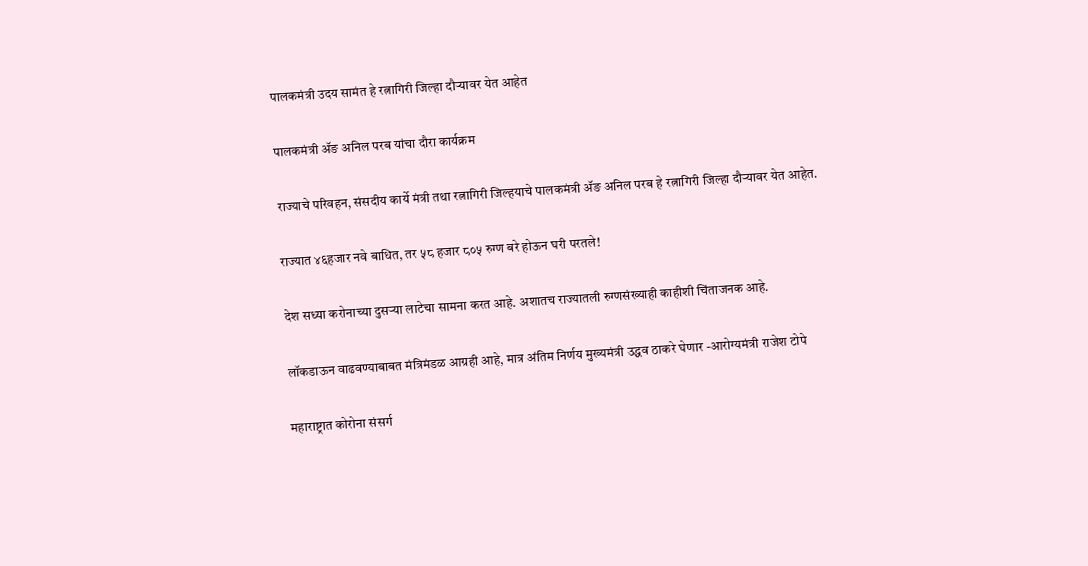पालकमंत्री उदय सामंत हे रत्नागिरी जिल्हा दौऱ्यावर येत आहेत

पालकमंत्री ॲङ अनिल परब यांचा दौरा कार्यक्रम

राज्याचे परिवहन, संसदीय कार्ये मंत्री तथा रत्नागिरी जिल्हयाचे पालकमंत्री ॲङ अनिल परब हे रत्नागिरी जिल्हा दौऱ्यावर येत आहेत.

राज्यात ४६हजार नवे बाधित, तर ५८ हजार ८०५ रुग्ण बरे होऊन घरी परतले!

देश सध्या करोनाच्या दुसऱ्या लाटेचा सामना करत आहे. अशातच राज्यातली रुग्णसंख्याही काहीशी चिंताजनक आहे.

लॉकडाऊन वाढवण्याबाबत मंत्रिमंडळ आग्रही आहे, मात्र अंतिम निर्णय मुख्यमंत्री उद्धव ठाकरे घेणार -आरोग्यमंत्री राजेश टोपे

महाराष्ट्रात कोरोना संसर्ग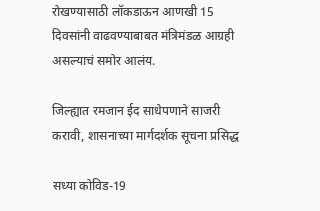रोखण्यासाठी लॉकडाऊन आणखी 15 दिवसांनी वाढवण्याबाबत मंत्रिमंडळ आग्रही असल्याचं समोर आलंय.

जिल्ह्यात रमजान ईद साधेपणाने साजरी करावी, शासनाच्या मार्गदर्शक सूचना प्रसिद्ध

सध्या कोविड-19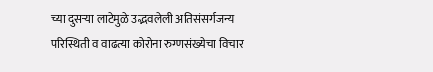च्या दुसऱ्या लाटेमुळे उद्भवलेली अतिसंसर्गजन्य परिस्थिती व वाढत्या कोरोना रुग्णसंख्येचा विचार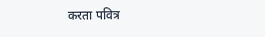करता पवित्र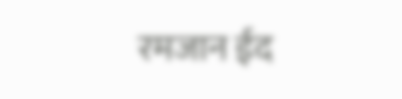रमजान ईद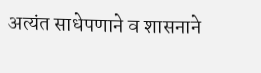अत्यंत साधेपणाने व शासनाने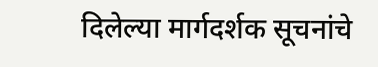दिलेल्या मार्गदर्शक सूचनांचे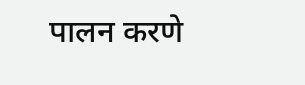पालन करणे